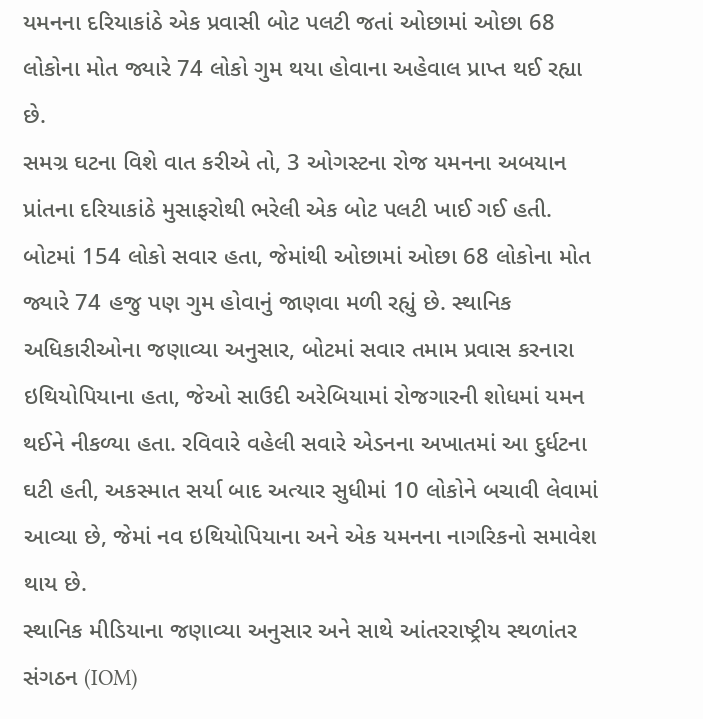યમનના દરિયાકાંઠે એક પ્રવાસી બોટ પલટી જતાં ઓછામાં ઓછા 68 લોકોના મોત જ્યારે 74 લોકો ગુમ થયા હોવાના અહેવાલ પ્રાપ્ત થઈ રહ્યા છે.
સમગ્ર ઘટના વિશે વાત કરીએ તો, 3 ઓગસ્ટના રોજ યમનના અબયાન પ્રાંતના દરિયાકાંઠે મુસાફરોથી ભરેલી એક બોટ પલટી ખાઈ ગઈ હતી. બોટમાં 154 લોકો સવાર હતા, જેમાંથી ઓછામાં ઓછા 68 લોકોના મોત જ્યારે 74 હજુ પણ ગુમ હોવાનું જાણવા મળી રહ્યું છે. સ્થાનિક અધિકારીઓના જણાવ્યા અનુસાર, બોટમાં સવાર તમામ પ્રવાસ કરનારા ઇથિયોપિયાના હતા, જેઓ સાઉદી અરેબિયામાં રોજગારની શોધમાં યમન થઈને નીકળ્યા હતા. રવિવારે વહેલી સવારે એડનના અખાતમાં આ દુર્ધટના ઘટી હતી, અકસ્માત સર્યા બાદ અત્યાર સુધીમાં 10 લોકોને બચાવી લેવામાં આવ્યા છે, જેમાં નવ ઇથિયોપિયાના અને એક યમનના નાગરિકનો સમાવેશ થાય છે.
સ્થાનિક મીડિયાના જણાવ્યા અનુસાર અને સાથે આંતરરાષ્ટ્રીય સ્થળાંતર સંગઠન (IOM)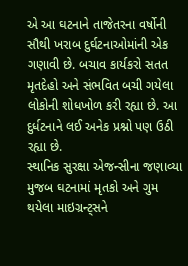એ આ ઘટનાને તાજેતરના વર્ષોની સૌથી ખરાબ દુર્ઘટનાઓમાંની એક ગણાવી છે. બચાવ કાર્યકરો સતત મૃતદેહો અને સંભવિત બચી ગયેલા લોકોની શોધખોળ કરી રહ્યા છે. આ દુર્ધટનાને લઈ અનેક પ્રશ્નો પણ ઉઠી રહ્યા છે.
સ્થાનિક સુરક્ષા એજન્સીના જણાવ્યા મુજબ ઘટનામાં મૃતકો અને ગુમ થયેલા માઇગ્રન્ટ્સને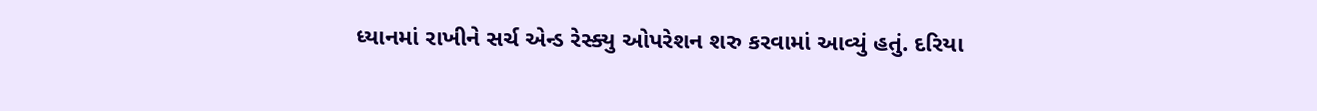ધ્યાનમાં રાખીને સર્ચ એન્ડ રેસ્ક્યુ ઓપરેશન શરુ કરવામાં આવ્યું હતું. દરિયા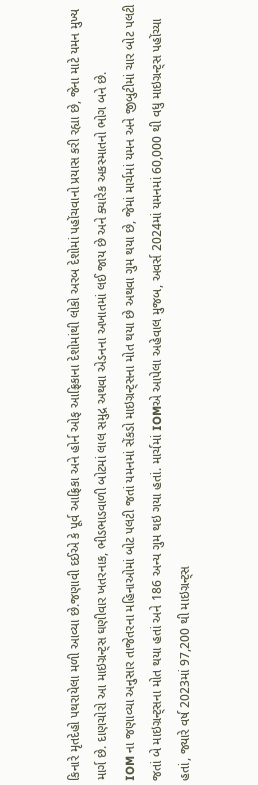કિનારે મૃતદેહો પથરાયેલા મળી આવ્યા છે.જણાવી દઈએ કે પૂર્વ આફ્રિકા અને હોર્ન ઓફ આફ્રિકાના દેશોમાંથી લોકો અરબ દેશોમાં પહોંચવાનો પ્રયાસ કરી રહ્યા છે, જેના માટે યમન મુખ્ય માર્ગ છે. દાણચોરો આ માઇગ્રન્ટ્સ ઘણીવાર ખતરનાક, ભીડભાડવાળી બોટમાં લાલ સમુદ્ર અથવા એડનના અખાતમાં લઈ જાય છે અને ક્યારેક અકસ્માતનો ભોગ બને છે.
IOM ના જણાવ્યા અનુસાર તાજેતરના મહિનાઓમાં બોટ પલટી જતાં યમનમાં સેંકડો માઇગ્રન્ટ્સના મોત થયા છે અથવા ગુમ થયા છે, જેમાં માર્ચમાં યમન અને જીબુટીમાં ચાર બોટ પલટી જતાં બે માઇગ્રન્ટ્સના મોત થયા હતાં અને 186 અન્ય ગુમ થઇ ગયા હતાં. માર્ચમાં IOMએ આપેલા અહેવાલ મુજબ, અવર્સ 2024માં યમનમાં 60,000 થી વધુ માઇગ્રન્ટ્સ પહોંચ્યા હતાં, જ્યારે વર્ષ 2023માં 97,200 થી માઇગ્રન્ટ્સ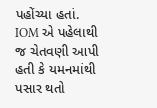પહોંચ્યા હતાં. IOM એ પહેલાથી જ ચેતવણી આપી હતી કે યમનમાંથી પસાર થતો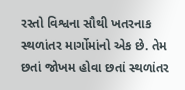રસ્તો વિશ્વના સૌથી ખતરનાક સ્થળાંતર માર્ગોમાંનો એક છે. તેમ છતાં જોખમ હોવા છતાં સ્થળાંતર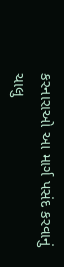કરનારાઓ આ માર્ગ પસંદ કરવાનું ચાલુ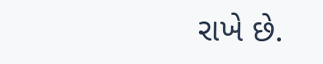રાખે છે.